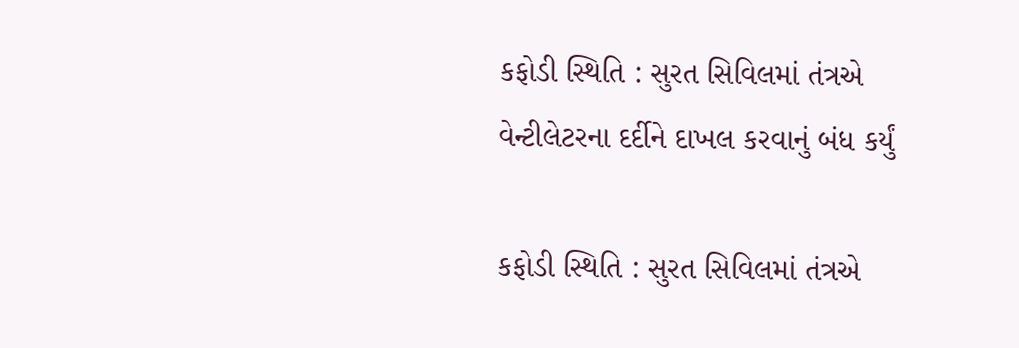કફોડી સ્થિતિ : સુરત સિવિલમાં તંત્રએ વેન્ટીલેટરના દર્દીને દાખલ કરવાનું બંધ કર્યું

કફોડી સ્થિતિ : સુરત સિવિલમાં તંત્રએ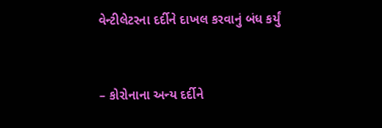વેન્ટીલેટરના દર્દીને દાખલ કરવાનું બંધ કર્યું


– કોરોનાના અન્ય દર્દીને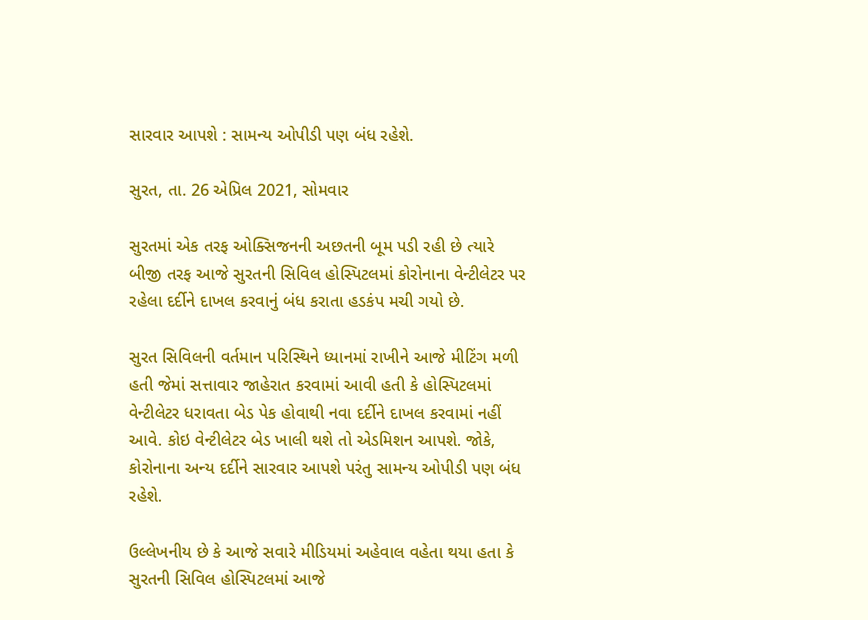સારવાર આપશે : સામન્ય ઓપીડી પણ બંધ રહેશે.

સુરત, તા. 26 એપ્રિલ 2021, સોમવાર

સુરતમાં એક તરફ ઓક્સિજનની અછતની બૂમ પડી રહી છે ત્યારે બીજી તરફ આજે સુરતની સિવિલ હોસ્પિટલમાં કોરોનાના વેન્ટીલેટર પર રહેલા દર્દીને દાખલ કરવાનું બંધ કરાતા હડકંપ મચી ગયો છે.

સુરત સિવિલની વર્તમાન પરિસ્થિને ધ્યાનમાં રાખીને આજે મીટિંગ મળી હતી જેમાં સત્તાવાર જાહેરાત કરવામાં આવી હતી કે હોસ્પિટલમાં વેન્ટીલેટર ધરાવતા બેડ પેક હોવાથી નવા દર્દીને દાખલ કરવામાં નહીં આવે. કોઇ વેન્ટીલેટર બેડ ખાલી થશે તો એડમિશન આપશે. જોકે, કોરોનાના અન્ય દર્દીને સારવાર આપશે પરંતુ સામન્ય ઓપીડી પણ બંધ રહેશે.

ઉલ્લેખનીય છે કે આજે સવારે મીડિયમાં અહેવાલ વહેતા થયા હતા કે સુરતની સિવિલ હોસ્પિટલમાં આજે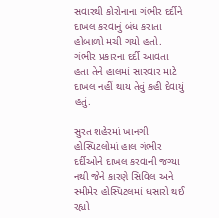સવારથી કોરોનાના ગંભીર દર્દીને દાખલ કરવાનું બંધ કરાતા હોબાળો મચી ગયો હતો. ગંભીર પ્રકારના દર્દી આવતા હતા તેને હાલમાં સારવાર માટે દાખલ નહીં થાય તેવું કહી દેવાયું હતું.

સુરત શહેરમાં ખાનગી હોસ્પિટલોમાં હાલ ગંભીર દર્દીઓને દાખલ કરવાની જગ્યા નથી જેને કારણે સિવિલ અને સ્મીમેર હોસ્પિટલમાં ધસારો થઈ રહ્યો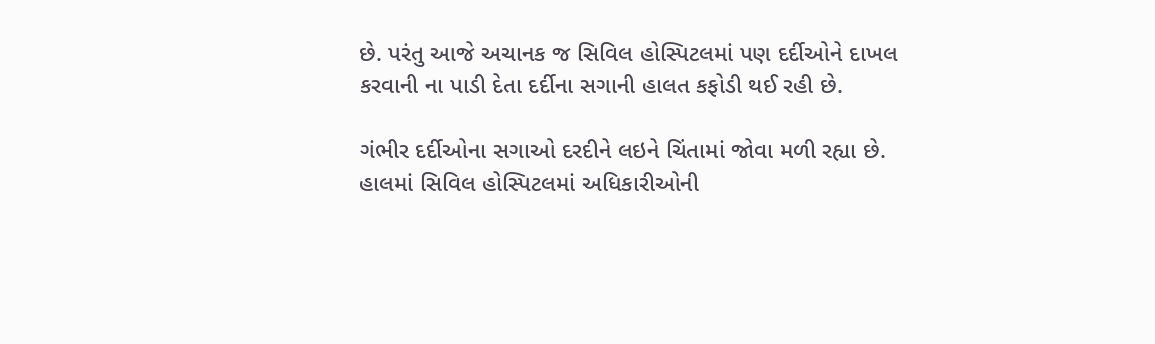છે. પરંતુ આજે અચાનક જ સિવિલ હોસ્પિટલમાં પણ દર્દીઓને દાખલ કરવાની ના પાડી દેતા દર્દીના સગાની હાલત કફોડી થઈ રહી છે.

ગંભીર દર્દીઓના સગાઓ દરદીને લઇને ચિંતામાં જોવા મળી રહ્યા છે. હાલમાં સિવિલ હોસ્પિટલમાં અધિકારીઓની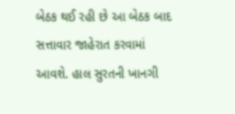બેઠક થઈ રહી છે આ બેઠક બાદ સત્તાવાર જાહેરાત કરવામાં આવશે. હાલ સુરતની ખાનગી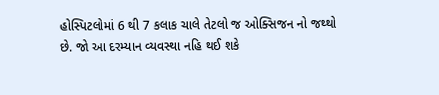હોસ્પિટલોમાં 6 થી 7 કલાક ચાલે તેટલો જ ઓક્સિજન નો જથ્થો છે. જો આ દરમ્યાન વ્યવસ્થા નહિ થઈ શકે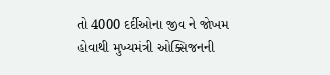તો 4000 દર્દીઓના જીવ ને જોખમ હોવાથી મુખ્યમંત્રી ઓક્સિજનની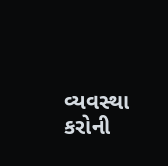વ્યવસ્થા કરોની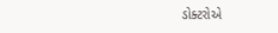ડોક્ટરોએ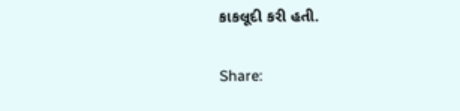કાકલૂદી કરી હતી.

Share: